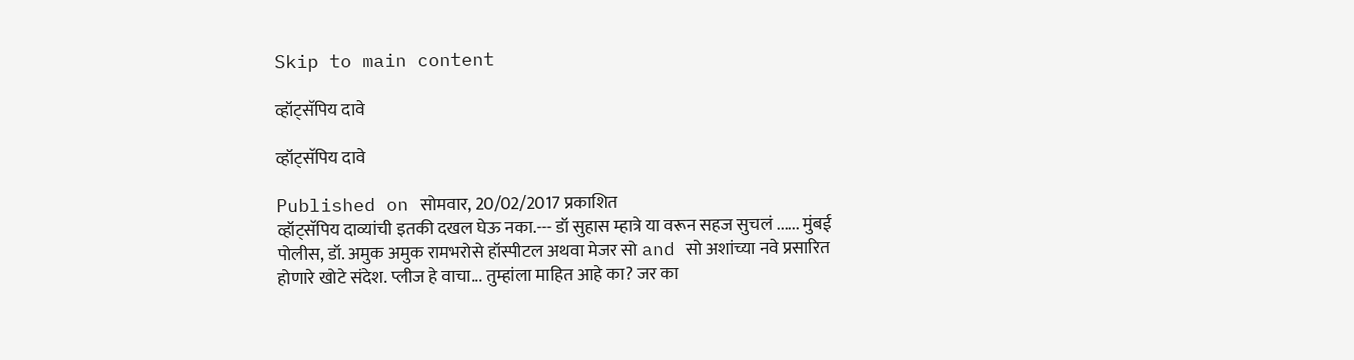Skip to main content

व्हॉट्सॅपिय दावे

व्हॉट्सॅपिय दावे

Published on सोमवार, 20/02/2017 प्रकाशित
व्हॉट्सॅपिय दाव्यांची इतकी दखल घेऊ नका.--- डॉ सुहास म्हात्रे या वरून सहज सुचलं ...... मुंबई पोलीस, डॉ. अमुक अमुक रामभरोसे हॉस्पीटल अथवा मेजर सो and सो अशांच्या नवे प्रसारित होणारे खोटे संदेश. प्लीज हे वाचा... तुम्हांला माहित आहे का? जर का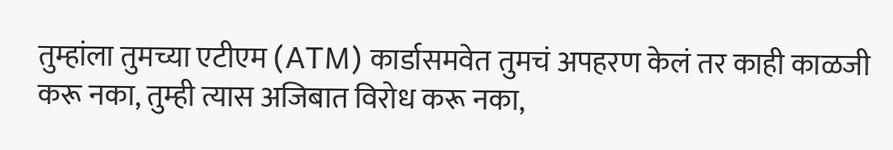तुम्हांला तुमच्या एटीएम (ATM) कार्डासमवेत तुमचं अपहरण केलं तर काही काळजी करू नका, तुम्ही त्यास अजिबात विरोध करू नका,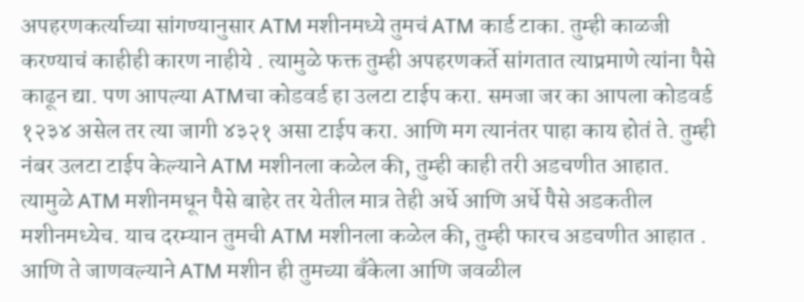अपहरणकर्त्याच्या सांगण्यानुसार ATM मशीनमध्ये तुमचं ATM कार्ड टाका. तुम्ही काळजी करण्याचं काहीही कारण नाहीये . त्यामुळे फक्त तुम्ही अपहरणकर्ते सांगतात त्याप्रमाणे त्यांना पैसे काढून द्या. पण आपल्या ATMचा कोडवर्ड हा उलटा टाईप करा. समजा जर का आपला कोडवर्ड १२३४ असेल तर त्या जागी ४३२१ असा टाईप करा. आणि मग त्यानंतर पाहा काय होतं ते. तुम्ही नंबर उलटा टाईप केल्याने ATM मशीनला कळेल की, तुम्ही काही तरी अडचणीत आहात. त्यामुळे ATM मशीनमधून पैसे बाहेर तर येतील मात्र तेही अर्धे आणि अर्धे पैसे अडकतील मशीनमध्येच. याच दरम्यान तुमची ATM मशीनला कळेल की, तुम्ही फारच अडचणीत आहात . आणि ते जाणवल्याने ATM मशीन ही तुमच्या बँकेला आणि जवळील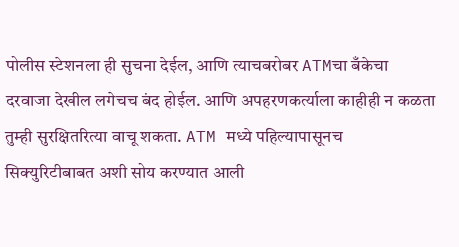पोलीस स्टेशनला ही सुचना देईल, आणि त्याचबरोबर ATMचा बँकेचा दरवाजा देखील लगेचच बंद होईल. आणि अपहरणकर्त्याला काहीही न कळता तुम्ही सुरक्षितरित्या वाचू शकता. ATM मध्ये पहिल्यापासूनच सिक्युरिटीबाबत अशी सोय करण्यात आली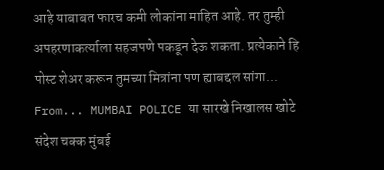आहे याबाबत फारच कमी लोकांना माहित आहे. तर तुम्ही अपहरणाकर्त्याला सहजपणे पकडून देऊ शकता. प्रत्येकाने हि पोस्ट शेअर करून तुमच्या मित्रांना पण ह्याबद्दल सांगा... From... MUMBAI POLICE या सारखे निखालस खोटे संदेश चक्क मुंबई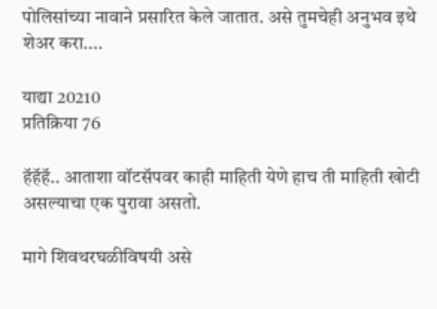पोलिसांच्या नावाने प्रसारित केले जातात. असे तुमचेही अनुभव इथे शेअर करा....

याद्या 20210
प्रतिक्रिया 76

हॅहॅहॅ.. आताशा वॉटसॅपवर काही माहिती येणे हाच ती माहिती खोटी असल्याचा एक पुरावा असतो.

मागे शिवथरघळीविषयी असे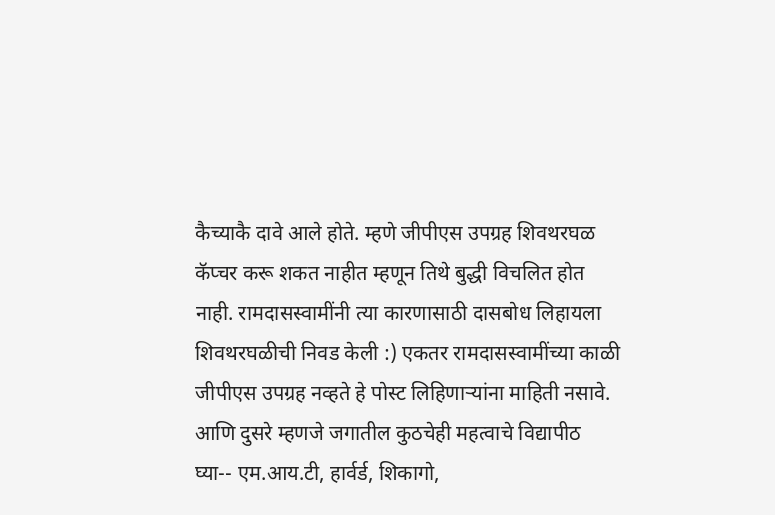कैच्याकै दावे आले होते. म्हणे जीपीएस उपग्रह शिवथरघळ कॅप्चर करू शकत नाहीत म्हणून तिथे बुद्धी विचलित होत नाही. रामदासस्वामींनी त्या कारणासाठी दासबोध लिहायला शिवथरघळीची निवड केली :) एकतर रामदासस्वामींच्या काळी जीपीएस उपग्रह नव्हते हे पोस्ट लिहिणार्‍यांना माहिती नसावे. आणि दुसरे म्हणजे जगातील कुठचेही महत्वाचे विद्यापीठ घ्या-- एम.आय.टी, हार्वर्ड, शिकागो,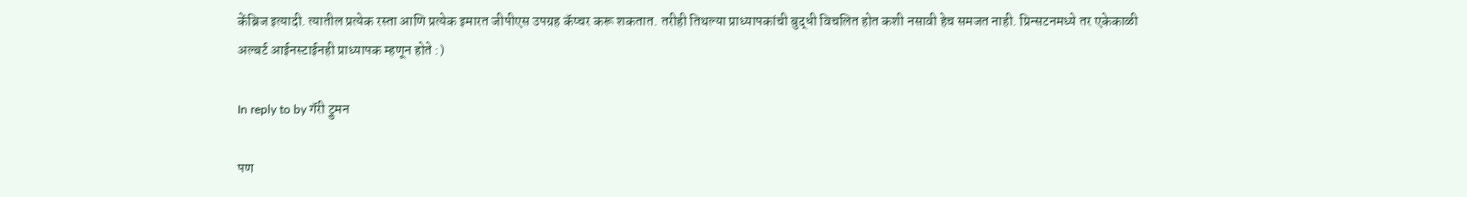केंब्रिज इत्यादी. त्यातील प्रत्येक रस्ता आणि प्रत्येक इमारत जीपीएस उपग्रह कॅप्चर करू शकतात. तरीही तिथल्या प्राध्यापकांची बुद्धी विचलित होत कशी नसावी हेच समजत नाही. प्रिन्सटनमध्ये तर एकेकाळी अल्बर्ट आईनस्टाईनही प्राध्यापक म्हणून होते :)

In reply to by गॅरी ट्रुमन

पण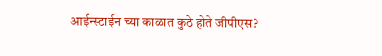आईन्स्टाईन च्या काळात कुठे होते जीपीएस?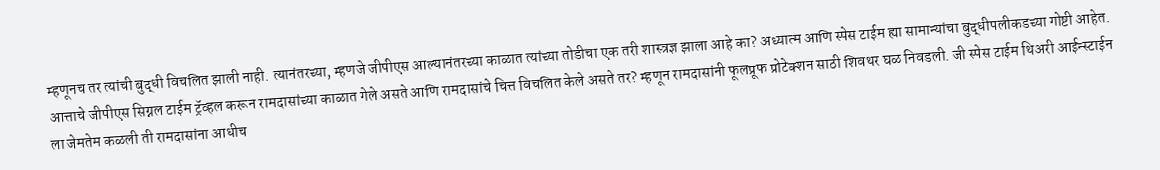म्हणूनच तर त्यांची बुद्धी विचलित झाली नाही. त्यानंतरच्या, म्हणजे जीपीएस आल्यानंतरच्या काळात त्यांच्या तोडीचा एक तरी शास्त्रज्ञ झाला आहे का? अध्यात्म आणि स्पेस टाईम ह्या सामान्यांचा बुद्धीपलीकडच्या गोष्टी आहेत. आत्ताचे जीपीएस सिग्नल टाईम ट्रॅव्हल करून रामदासांच्या काळात गेले असते आणि रामदासांचे चित्त विचलित केले असते तर? म्हणून रामदासांनी फूलप्रूफ प्रोटेक्शन साठी शिवथर घळ निवडली. जी स्पेस टाईम थिअरी आईन्स्टाईन ला जेमतेम कळली ती रामदासांना आधीच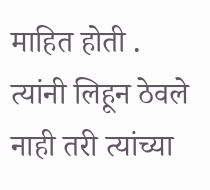माहित होती . त्यांनी लिहून ठेवले नाही तरी त्यांच्या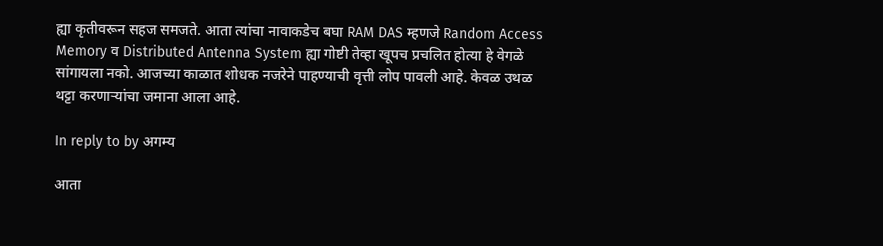ह्या कृतीवरून सहज समजते. आता त्यांचा नावाकडेच बघा RAM DAS म्हणजे Random Access Memory व Distributed Antenna System ह्या गोष्टी तेव्हा खूपच प्रचलित होत्या हे वेगळे सांगायला नको. आजच्या काळात शोधक नजरेने पाहण्याची वृत्ती लोप पावली आहे. केवळ उथळ थट्टा करणाऱ्यांचा जमाना आला आहे.

In reply to by अगम्य

आता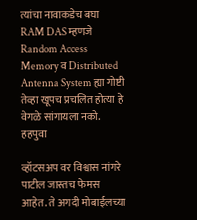त्यांचा नावाकडेच बघा RAM DAS म्हणजे Random Access Memory व Distributed Antenna System ह्या गोष्टी तेव्हा खूपच प्रचलित होत्या हे वेगळे सांगायला नको.
हहपुवा

व्हॉटसअप वर विश्वास नांगरे पाटील जास्तच फेमस आहेत. ते अगदी मोबाईलच्या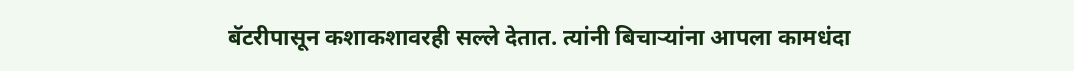बॅटरीपासून कशाकशावरही सल्ले देतात. त्यांनी बिचार्‍यांना आपला कामधंदा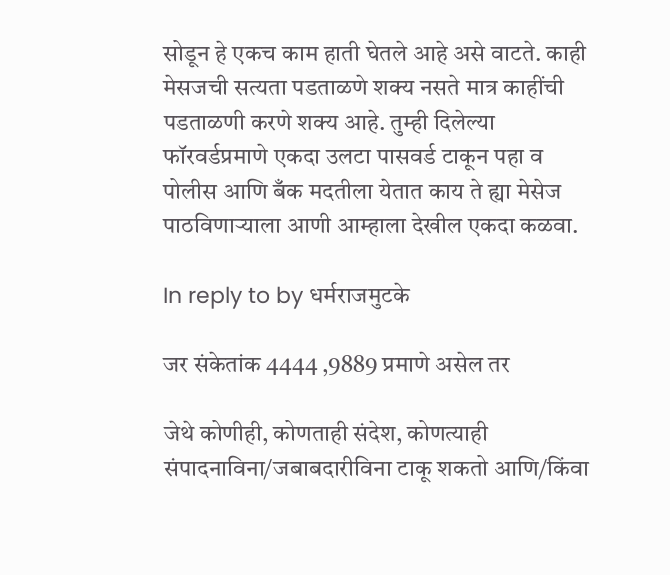सोडून हे एकच काम हाती घेतले आहे असे वाटते. काही मेसजची सत्यता पडताळणे शक्य नसते मात्र काहींची पडताळणी करणे शक्य आहे. तुम्ही दिलेल्या फॉरवर्डप्रमाणे एकदा उलटा पासवर्ड टाकून पहा व पोलीस आणि बँक मदतीला येतात काय ते ह्या मेसेज पाठविणार्‍याला आणी आम्हाला देखील एकदा कळवा.

In reply to by धर्मराजमुटके

जर संकेतांक 4444 ,9889 प्रमाणे असेल तर

जेथे कोणीही, कोणताही संदेश, कोणत्याही संपादनाविना/जबाबदारीविना टाकू शकतो आणि/किंवा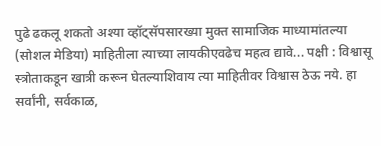पुढे ढकलू शकतो अश्या व्हॉट्सॅपसारख्या मुक्त सामाजिक माध्यामांतल्या (सोशल मेडिया) माहितीला त्याच्या लायकीएवढेच महत्व द्यावे... पक्षी : विश्वासू स्त्रोताकडून खात्री करून घेतल्याशिवाय त्या माहितीवर विश्वास ठेऊ नये. हा सर्वांनी, सर्वकाळ,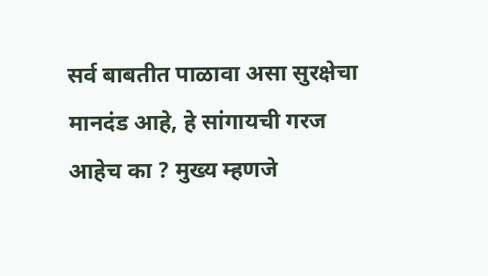सर्व बाबतीत पाळावा असा सुरक्षेचा मानदंड आहे, हे सांगायची गरज आहेच का ? मुख्य म्हणजे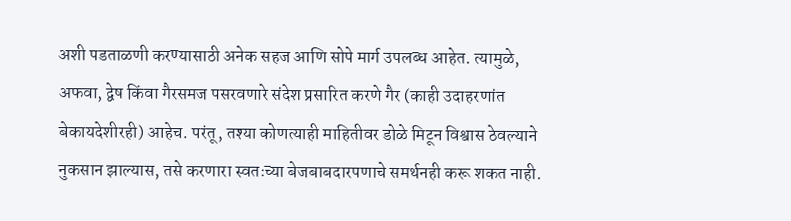अशी पडताळणी करण्यासाठी अनेक सहज आणि सोपे मार्ग उपलब्ध आहेत. त्यामुळे, अफवा, द्वेष किंवा गैरसमज पसरवणारे संदेश प्रसारित करणे गैर (काही उदाहरणांत बेकायदेशीरही) आहेच. परंतू, तश्या कोणत्याही माहितीवर डोळे मिटून विश्वास ठेवल्याने नुकसान झाल्यास, तसे करणारा स्वतःच्या बेजबाबदारपणाचे समर्थनही करू शकत नाही.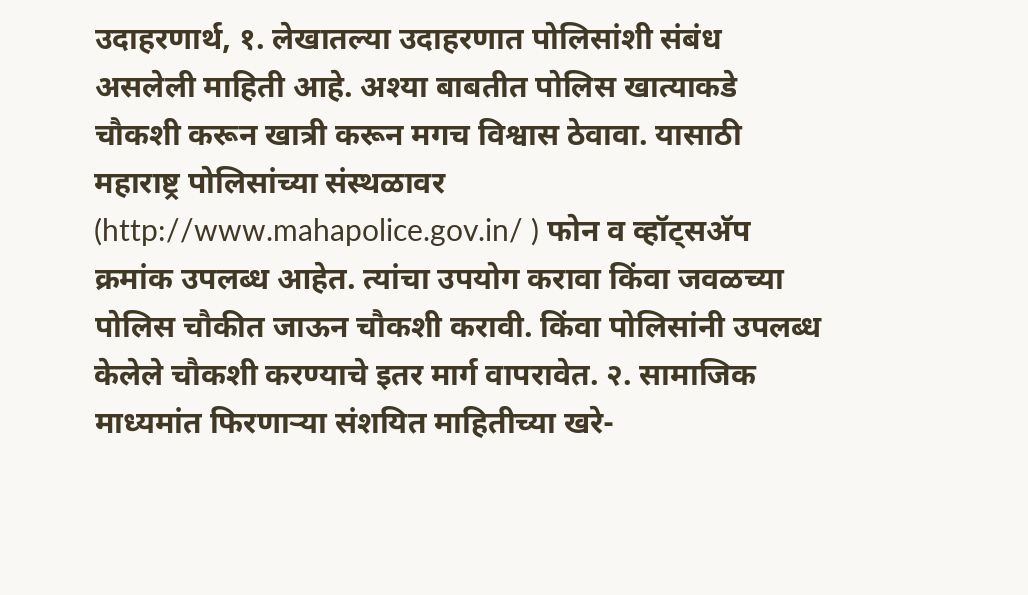उदाहरणार्थ, १. लेखातल्या उदाहरणात पोलिसांशी संबंध असलेली माहिती आहे. अश्या बाबतीत पोलिस खात्याकडे चौकशी करून खात्री करून मगच विश्वास ठेवावा. यासाठी महाराष्ट्र पोलिसांच्या संस्थळावर (http://www.mahapolice.gov.in/ ) फोन व व्हॉट्सअ‍ॅप क्रमांक उपलब्ध आहेत. त्यांचा उपयोग करावा किंवा जवळच्या पोलिस चौकीत जाऊन चौकशी करावी. किंवा पोलिसांनी उपलब्ध केलेले चौकशी करण्याचे इतर मार्ग वापरावेत. २. सामाजिक माध्यमांत फिरणार्‍या संशयित माहितीच्या खरे-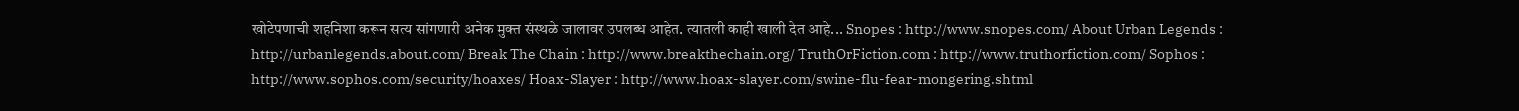खोटेपणाची शहनिशा करून सत्य सांगणारी अनेक मुक्त संस्थळे जालावर उपलब्ध आहेत. त्यातली काही खाली देत आहे... Snopes : http://www.snopes.com/ About Urban Legends : http://urbanlegends.about.com/ Break The Chain : http://www.breakthechain.org/ TruthOrFiction.com : http://www.truthorfiction.com/ Sophos : http://www.sophos.com/security/hoaxes/ Hoax-Slayer : http://www.hoax-slayer.com/swine-flu-fear-mongering.shtml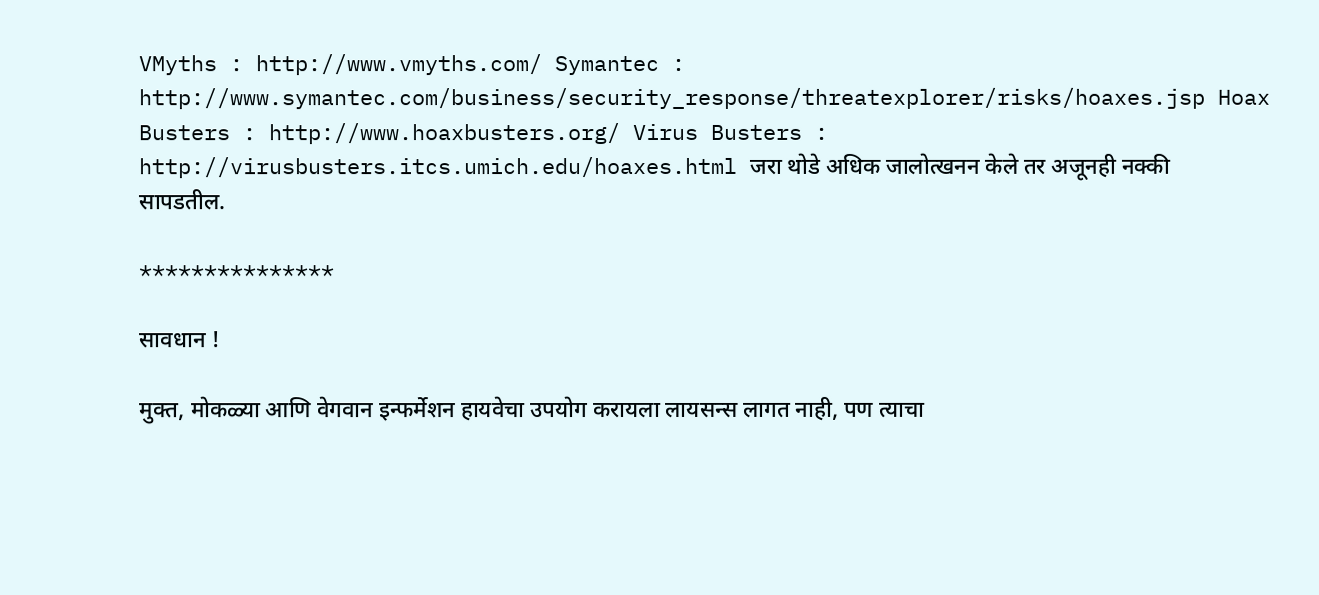VMyths : http://www.vmyths.com/ Symantec : http://www.symantec.com/business/security_response/threatexplorer/risks/hoaxes.jsp Hoax Busters : http://www.hoaxbusters.org/ Virus Busters : http://virusbusters.itcs.umich.edu/hoaxes.html जरा थोडे अधिक जालोत्खनन केले तर अजूनही नक्की सापडतील.

***************

सावधान !

मुक्त, मोकळ्या आणि वेगवान इन्फर्मेशन हायवेचा उपयोग करायला लायसन्स लागत नाही, पण त्याचा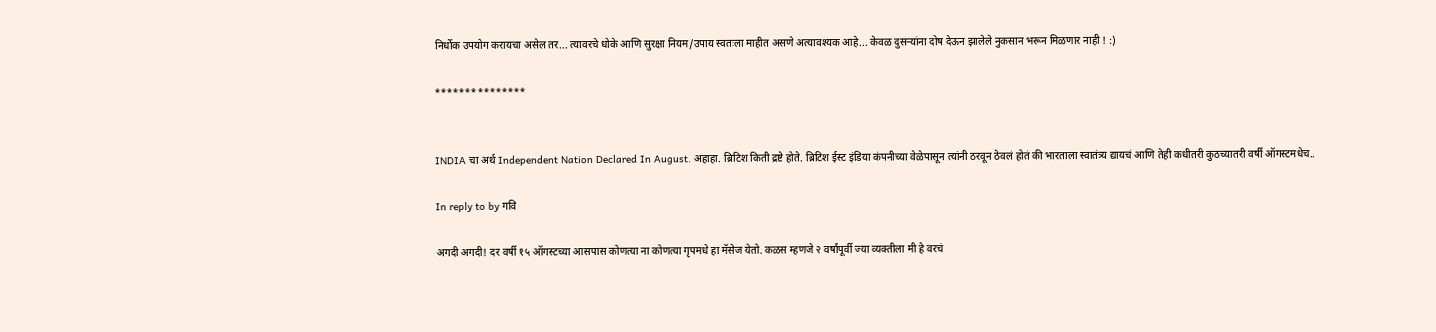निर्धोक उपयोग करायचा असेल तर... त्यावरचे धोके आणि सुरक्षा नियम/उपाय स्वतःला माहीत असणे अत्यावश्यक आहे... केवळ दुसर्‍यांना दोष देऊन झालेले नुकसान भरून मिळणार नाही ! :)

***************


INDIA चा अर्थ Independent Nation Declared In August. अहाहा. ब्रिटिश किती द्रष्टे होते. ब्रिटिश ईस्ट इंडिया कंपनीच्या वेळेपासून त्यांनी ठरवून ठेवलं होतं की भारताला स्वातंत्र्य द्यायचं आणि तेही कधीतरी कुठच्यातरी वर्षी ऑगस्टमधेच..

In reply to by गवि

अगदी अगदी! दर वर्षी १५ ऑगस्टच्या आसपास कोणत्या ना कोणत्या गृपमधे हा मॅसेज येतो. कळस म्हणजे २ वर्षांपूर्वी ज्या व्यक्तीला मी हे वरचं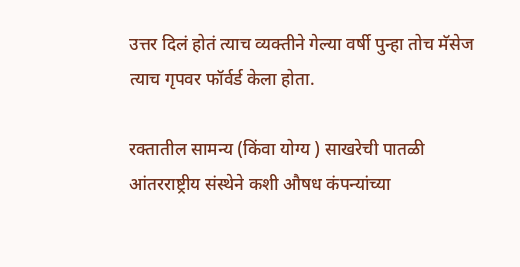उत्तर दिलं होतं त्याच व्यक्तीने गेल्या वर्षी पुन्हा तोच मॅसेज त्याच गृपवर फॉर्वर्ड केला होता.

रक्तातील सामन्य (किंवा योग्य ) साखरेची पातळी आंतरराष्ट्रीय संस्थेने कशी औषध कंपन्यांच्या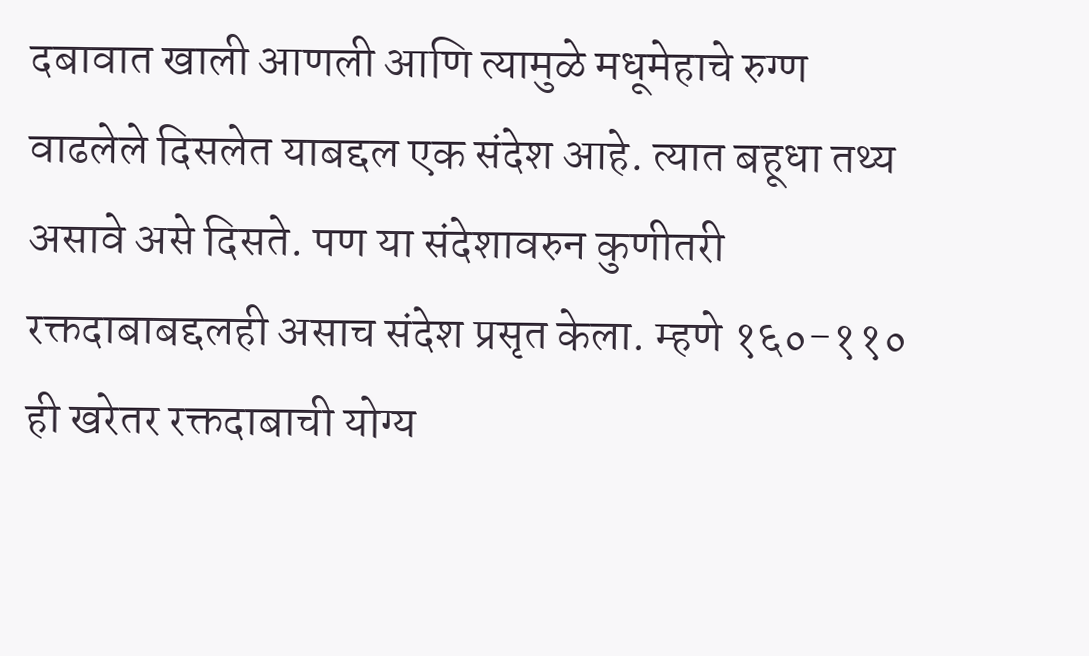दबावात खाली आणली आणि त्यामुळे मधूमेहाचे रुग्ण वाढलेले दिसलेत याबद्दल एक संदेश आहे. त्यात बहूधा तथ्य असावे असे दिसते. पण या संदेशावरुन कुणीतरी रक्तदाबाबद्दलही असाच संदेश प्रसृत केला. म्हणे १६०-११० ही खरेतर रक्तदाबाची योग्य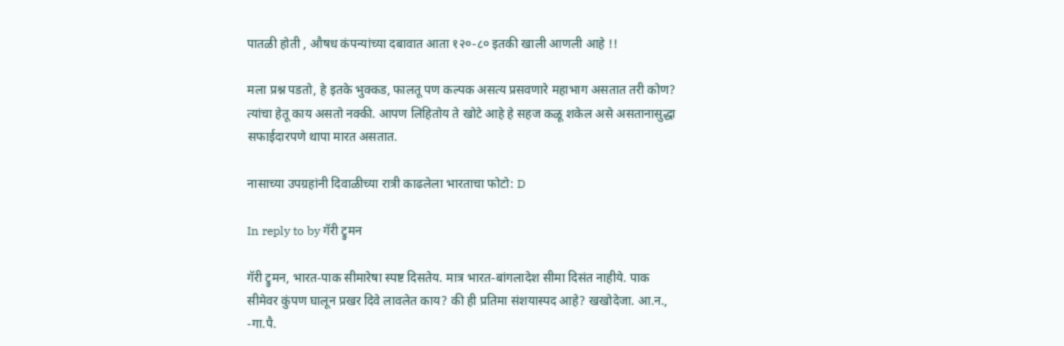पातळी होती , औषध कंपन्यांच्या दबावात आता १२०-८० इतकी खाली आणली आहे !!

मला प्रश्न पडतो, हे इतके भुक्कड, फालतू पण कल्पक असत्य प्रसवणारे महाभाग असतात तरी कोण? त्यांचा हेतू काय असतो नक्की. आपण लिहितोय ते खोटे आहे हे सहज कळू शकेल असे असतानासुद्धा सफाईदारपणे थापा मारत असतात.

नासाच्या उपग्रहांनी दिवाळीच्या रात्री काढलेला भारताचा फोटो: D

In reply to by गॅरी ट्रुमन

गॅरी ट्रुमन, भारत-पाक सीमारेषा स्पष्ट दिसतेय. मात्र भारत-बांगलादेश सीमा दिसंत नाहीये. पाक सीमेवर कुंपण घालून प्रखर दिवे लावलेत काय? की ही प्रतिमा संशयास्पद आहे? खखोदेजा. आ.न., -गा.पै.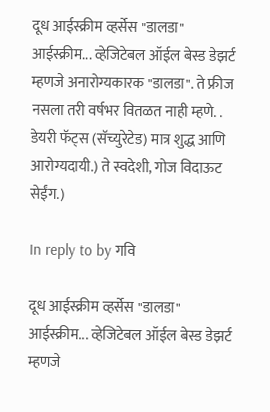दूध आईस्क्रीम व्हर्सेस "डालडा" आईस्क्रीम... व्हेजिटेबल ऑईल बेस्ड डेझर्ट म्हणजे अनारोग्यकारक "डालडा". ते फ्रीज नसला तरी वर्षभर वितळत नाही म्हणे. . डेयरी फॅट्स (सॅच्युरेटेड) मात्र शुद्ध आणि आरोग्यदायी.) ते स्वदेशी, गोज विदाऊट सेईंग.)

In reply to by गवि

दूध आईस्क्रीम व्हर्सेस "डालडा" आईस्क्रीम... व्हेजिटेबल ऑईल बेस्ड डेझर्ट म्हणजे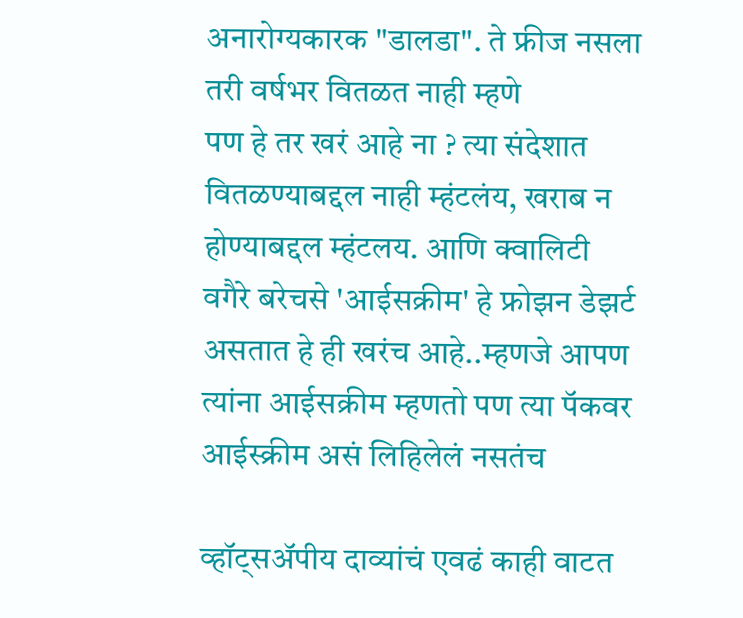अनारोग्यकारक "डालडा". ते फ्रीज नसला तरी वर्षभर वितळत नाही म्हणे
पण हे तर खरं आहे ना ? त्या संदेशात वितळण्याबद्दल नाही म्हंटलंय, खराब न होण्याबद्दल म्हंटलय. आणि क्वालिटी वगैरे बरेचसे 'आईसक्रीम' हे फ्रोझन डेझर्ट असतात हे ही खरंच आहे..म्हणजे आपण त्यांना आईसक्रीम म्हणतो पण त्या पॅकवर आईस्क्रीम असं लिहिलेलं नसतंच

व्हॉट्सअ‍ॅपीय दाव्यांचं एवढं काही वाटत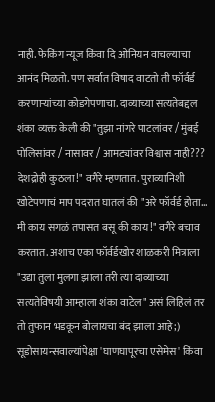नाही. फेकिंग न्यूज किंवा दि ओनियन वाचल्याचा आनंद मिळतो. पण सर्वात विषाद वाटतो ती फॉर्वर्ड करणार्‍यांच्या कोडगेपणाचा. दाव्याच्या सत्यतेबद्दल शंका व्यक्त केली की "तुझा नांगरे पाटलांवर / मुंबई पोलिसांवर / नासावर / आमट्यांवर विश्वास नाही??? देशद्रोही कुठला!" वगैरे म्हणतात. पुराव्यानिशी खोटेपणाचं माप पदरात घातलं की "अरे फॉर्वर्ड होता... मी काय सगळं तपासत बसू की काय!" वगैरे बचाव करतात. अशाच एका फॉर्वर्डखोर शाळकरी मित्राला "उद्या तुला मुलगा झाला तरी त्या दाव्याच्या सत्यतेविषयी आम्हाला शंका वाटेल" असं लिहिलं तर तो तुफान भडकून बोलायचा बंद झाला आहे ;) सूडोसायन्सवाल्यांपेक्षा 'घाणघापूरचा एसेमेस' किंवा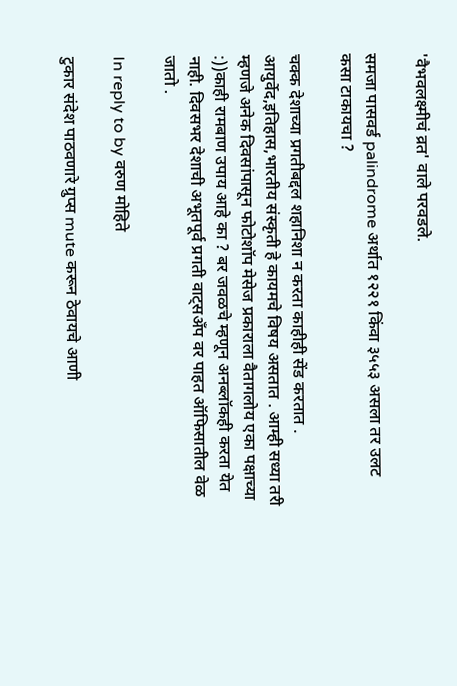'वैभवलक्ष्मीचं व्रत' वाले परवडले.

समजा पासवर्ड palindrome अर्थात १२२१ किंवा ३५५३ असला तर उलट कसा टाकायचा ?

चक्क देशाच्या प्रगतीबद्दल शहानिशा न करता काहीही सेंड करतात . आयुर्वेद,इतिहास,भारतीय संस्कृती हे कायमचे विषय असतात . आम्ही सध्या तरी म्हणजे अनेक दिवसांपासून फोटोशॉप मेसेज प्रकाराला वैतागलोय एका पक्षाच्या :))काही रामबाण उपाय आहे का ? बर जवळचे म्हणून अनब्लॉकही करता येत नाही. दिवसभर देशाची अभूतपूर्व प्रगती वाट्सअँप वर पाहत ऑफिसातील वेळ जातो .

In reply to by वरुण मोहिते

टुकार संदेश पाठवणारे ग्रुप्स mute करून ठेवायचे आणी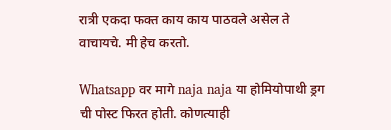रात्री एकदा फक्त काय काय पाठवले असेल ते वाचायचे. मी हेच करतो.

Whatsapp वर मागे naja naja या होमियोपाथी ड्रग ची पोस्ट फिरत होती. कोणत्याही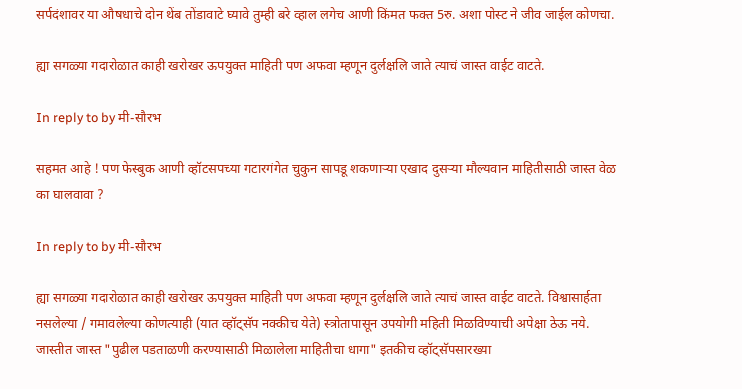सर्पदंशावर या औषधाचे दोन थेंब तोंडावाटे घ्यावे तुम्ही बरे व्हाल लगेच आणी किंमत फक्त 5रु. अशा पोस्ट ने जीव जाईल कोणचा.

ह्या सगळ्या गदारोळात काही खरोखर ऊपयुक्त माहिती पण अफवा म्हणून दुर्लक्षलि जाते त्याचं जास्त वाईट वाटते.

In reply to by मी-सौरभ

सहमत आहे ! पण फेस्बुक आणी व्हॉटसपच्या गटारगंगेत चुकुन सापडू शकणार्‍या एखाद दुसर्‍या मौल्यवान माहितीसाठी जास्त वेळ का घालवावा ?

In reply to by मी-सौरभ

ह्या सगळ्या गदारोळात काही खरोखर ऊपयुक्त माहिती पण अफवा म्हणून दुर्लक्षलि जाते त्याचं जास्त वाईट वाटते. विश्वासार्हता नसलेल्या / गमावलेल्या कोणत्याही (यात व्हॉट्सॅप नक्कीच येते) स्त्रोतापासून उपयोगी महिती मिळविण्याची अपेक्षा ठेऊ नये. जास्तीत जास्त "पुढील पडताळणी करण्यासाठी मिळालेला माहितीचा धागा" इतकीच व्हॉट्सॅपसारख्या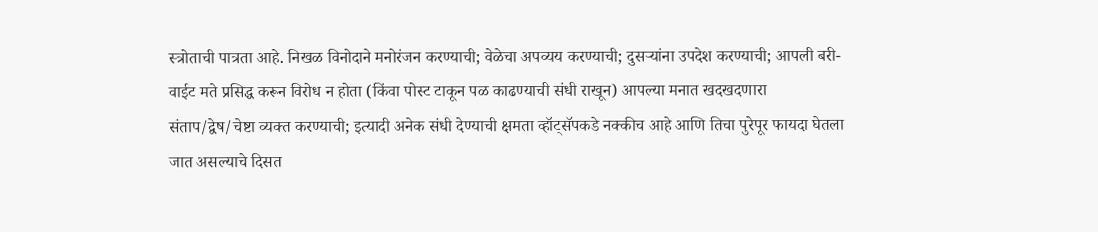स्त्रोताची पात्रता आहे. निखळ विनोदाने मनोरंजन करण्याची; वेळेचा अपव्यय करण्याची; दुसर्‍यांना उपदेश करण्याची; आपली बरी-वाईट मते प्रसिद्ध करून विरोध न होता (किंवा पोस्ट टाकून पळ काढण्याची संधी राखून) आपल्या मनात खदखदणारा संताप/द्वेष/चेष्टा व्यक्त करण्याची; इत्यादी अनेक संधी देण्याची क्षमता व्हॉट्सॅपकडे नक्कीच आहे आणि तिचा पुरेपूर फायदा घेतला जात असल्याचे दिसत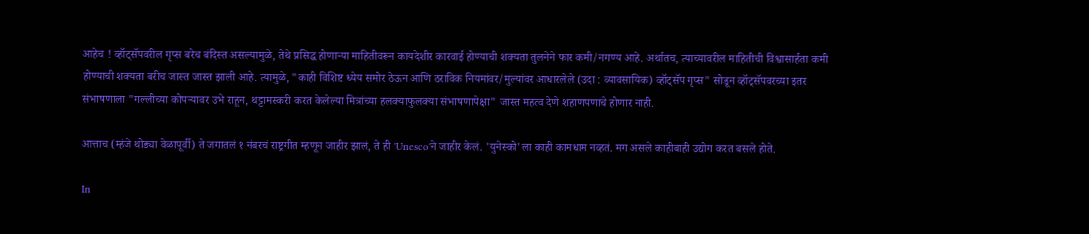आहेच ! व्हॉट्सॅपवरील गृप्स बरेच बंदिस्त असल्यामुळे, तेथे प्रसिद्ध होणार्‍या माहितीवरून कायदेशीर कारवाई होण्याची शक्यता तुलनेने फार कमी/नगण्य आहे. अर्थातच, त्याच्यावरील माहितीची विश्वासार्हता कमी होण्याची शक्यता बरीच जास्त जास्त झाली आहे. त्यामुळे, "काही विशिष्ट ध्येय समोर ठेऊन आणि ठराविक नियमांवर/मुल्यांवर आधारलेले (उदा : व्यावसायिक) व्हॉट्सॅप गृप्स" सोडून व्हॉट्सॅपवरच्या इतर संभाषणाला "गल्लीच्या कोपर्‍यावर उभे राहून, थट्टामस्करी करत केलेल्या मित्रांच्या हलक्याफुलक्या संभाषणापेक्षा" जास्त महत्व देणे शहाणपणाचे होणार नाही.

आत्ताच (म्हंजे थोड्या वेळापूर्वी) ते जगातलं १ नंबरचं राष्ट्रगीत म्हणून जाहीर झालं, ते ही 'Unesco'ने जाहीर केलं. 'युनेस्को'ला काही कामधाम नव्हतं. मग असले काहीबाही उद्योग करत बसले होते.

In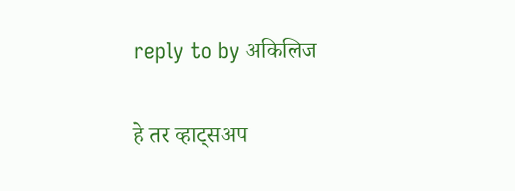reply to by अकिलिज

हे तर व्हाट्सअप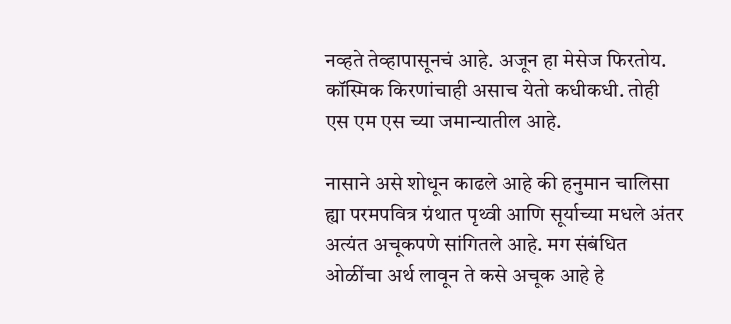नव्हते तेव्हापासूनचं आहे. अजून हा मेसेज फिरतोय. कॉस्मिक किरणांचाही असाच येतो कधीकधी. तोही एस एम एस च्या जमान्यातील आहे.

नासाने असे शोधून काढले आहे की हनुमान चालिसा ह्या परमपवित्र ग्रंथात पृथ्वी आणि सूर्याच्या मधले अंतर अत्यंत अचूकपणे सांगितले आहे. मग संबंधित ओळींचा अर्थ लावून ते कसे अचूक आहे हे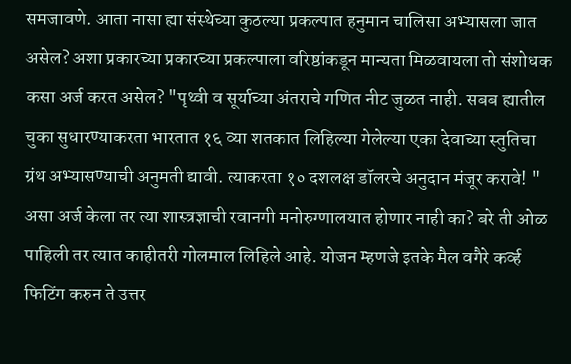समजावणे. आता नासा ह्या संस्थेच्या कुठल्या प्रकल्पात हनुमान चालिसा अभ्यासला जात असेल? अशा प्रकारच्या प्रकारच्या प्रकल्पाला वरिष्ठांकडून मान्यता मिळवायला तो संशोधक कसा अर्ज करत असेल? "पृथ्वी व सूर्याच्या अंतराचे गणित नीट जुळत नाही. सबब ह्यातील चुका सुधारण्याकरता भारतात १६ व्या शतकात लिहिल्या गेलेल्या एका देवाच्या स्तुतिचा ग्रंथ अभ्यासण्याची अनुमती द्यावी. त्याकरता १० दशलक्ष डॉलरचे अनुदान मंजूर करावे! " असा अर्ज केला तर त्या शास्त्रज्ञाची रवानगी मनोरुग्णालयात होणार नाही का? बरे ती ओळ पाहिली तर त्यात काहीतरी गोलमाल लिहिले आहे. योजन म्हणजे इतके मैल वगैरे कर्व्ह फिटिंग करुन ते उत्तर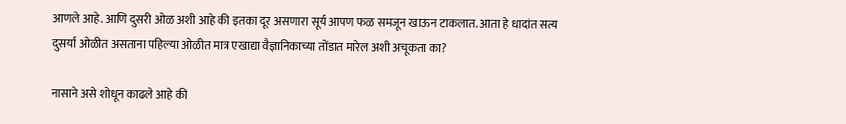आणले आहे. आणि दुसरी ओळ अशी आहे की इतका दूर असणारा सूर्य आपण फळ समजून खाऊन टाकलात. आता हे धादांत सत्य दुसर्या ओळीत असताना पहिल्या ओळीत मात्र एखाद्या वैज्ञानिकाच्या तोंडात मारेल अशी अचूकता का?

नासाने असे शोधून काढले आहे की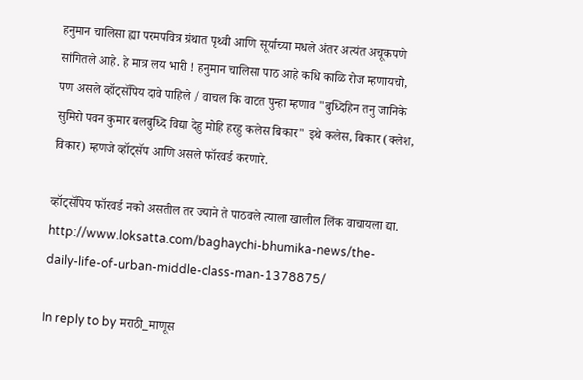हनुमान चालिसा ह्या परमपवित्र ग्रंथात पृथ्वी आणि सूर्याच्या मधले अंतर अत्यंत अचूकपणे सांगितले आहे. हे मात्र लय भारी ! हनुमान चालिसा पाठ आहे कधि काळि रोज म्हणायचो, पण असले व्हॉट्सॅपिय दावे पाहिले / वाचल कि वाटत पुन्हा म्हणाव "बुध्दिहिन तनु जानिके सुमिरो पवन कुमार बलबुध्दि विद्या देहु मोहि हरहु कलेस बिकार" इथे कलेस, बिकार (क्लेश, विकार) म्हणजे व्हॉट्सॅप आणि असले फॉरवर्ड करणारे.

व्हॉट्सॅपिय फॉरवर्ड नको असतील तर ज्याने ते पाठवले त्याला खालील लिंक वाचायला द्या. http://www.loksatta.com/baghaychi-bhumika-news/the-daily-life-of-urban-middle-class-man-1378875/

In reply to by मराठी_माणूस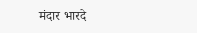मंदार भारदे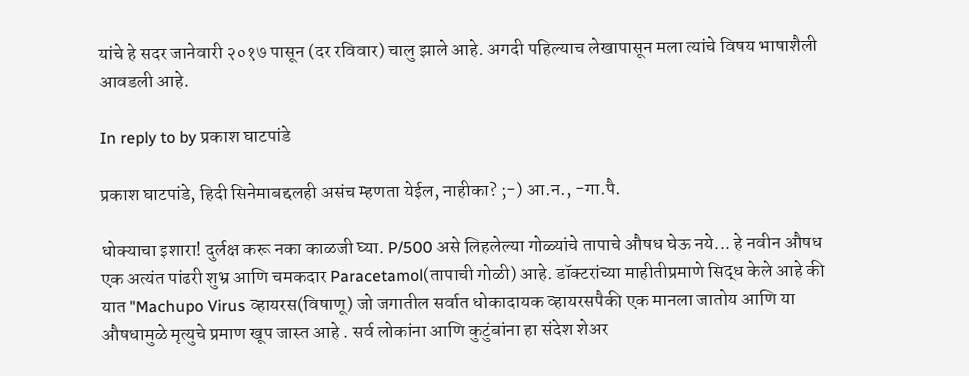यांचे हे सदर जानेवारी २०१७ पासून (दर रविवार) चालु झाले आहे. अगदी पहिल्याच लेखापासून मला त्यांचे विषय भाषाशैली आवडली आहे.

In reply to by प्रकाश घाटपांडे

प्रकाश घाटपांडे, हिदी सिनेमाबद्दलही असंच म्हणता येईल, नाहीका? ;-) आ.न., -गा.पै.

धोक्याचा इशारा! दुर्लक्ष करू नका काळजी घ्या. P/500 असे लिहलेल्या गोळ्यांचे तापाचे औषध घेऊ नये... हे नवीन औषध एक अत्यंत पांढरी शुभ्र आणि चमकदार Paracetamol(तापाची गोळी) आहे. डॉक्टरांच्या माहीतीप्रमाणे सिद्ध केले आहे की यात "Machupo Virus व्हायरस(विषाणू) जो जगातील सर्वात धोकादायक व्हायरसपैकी एक मानला जातोय आणि या औषधामुळे मृत्युचे प्रमाण खूप जास्त आहे . सर्व लोकांना आणि कुटुंबांना हा संदेश शेअर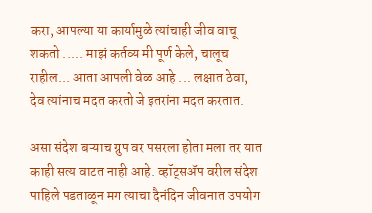करा, आपल्या या कार्यामुळे त्यांचाही जीव वाचू शकतो ..... माझं कर्तव्य मी पूर्ण केले, चालूच राहील... आता आपली वेळ आहे ... लक्षात ठेवा, देव त्यांनाच मदत करतो जे इतरांना मदत करतात.

असा संदेश बऱ्याच ग्रुप वर पसरला होता मला तर यात काही सत्य वाटत नाही आहे. व्हॉट्सॲप वरील संदेश पाहिले पडताळून मग त्याचा दैनंदिन जीवनात उपयोग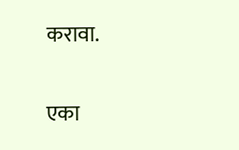करावा.

एका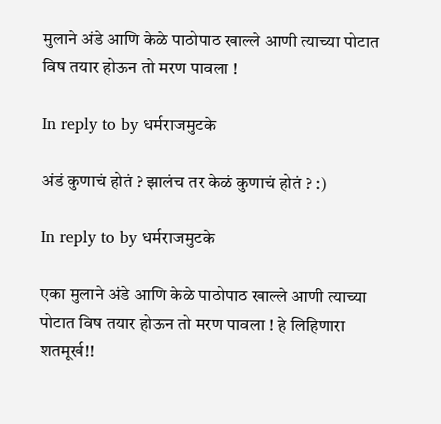मुलाने अंडे आणि केळे पाठोपाठ खाल्ले आणी त्याच्या पोटात विष तयार होऊन तो मरण पावला !

In reply to by धर्मराजमुटके

अंडं कुणाचं होतं ? झालंच तर केळं कुणाचं होतं ? :)

In reply to by धर्मराजमुटके

एका मुलाने अंडे आणि केळे पाठोपाठ खाल्ले आणी त्याच्या पोटात विष तयार होऊन तो मरण पावला ! हे लिहिणारा शतमूर्ख!!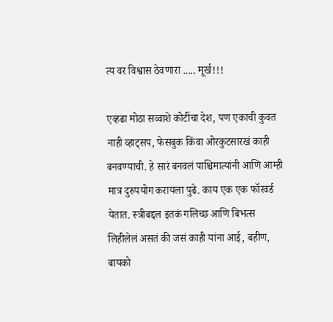त्य वर विश्वास ठेवणारा ..... मूर्ख!!!

एव्हढा मोठा सव्वाशे कोटींचा देश, पण एकाची कुवत नाही व्हाट्सप, फेसबुक किंवा ओरकुटसारखं काही बनवण्याची. हे सारं बनवलं पाश्चिमात्यांनी आणि आम्ही मात्र दुरुपयोग करायला पुढे. काय एक एक फॉरवर्ड येतात. स्त्रीबद्दल इतकं गलिच्छ आणि बिभत्स लिहीलेलं असतं की जसं काही यांना आई, बहीण, बायको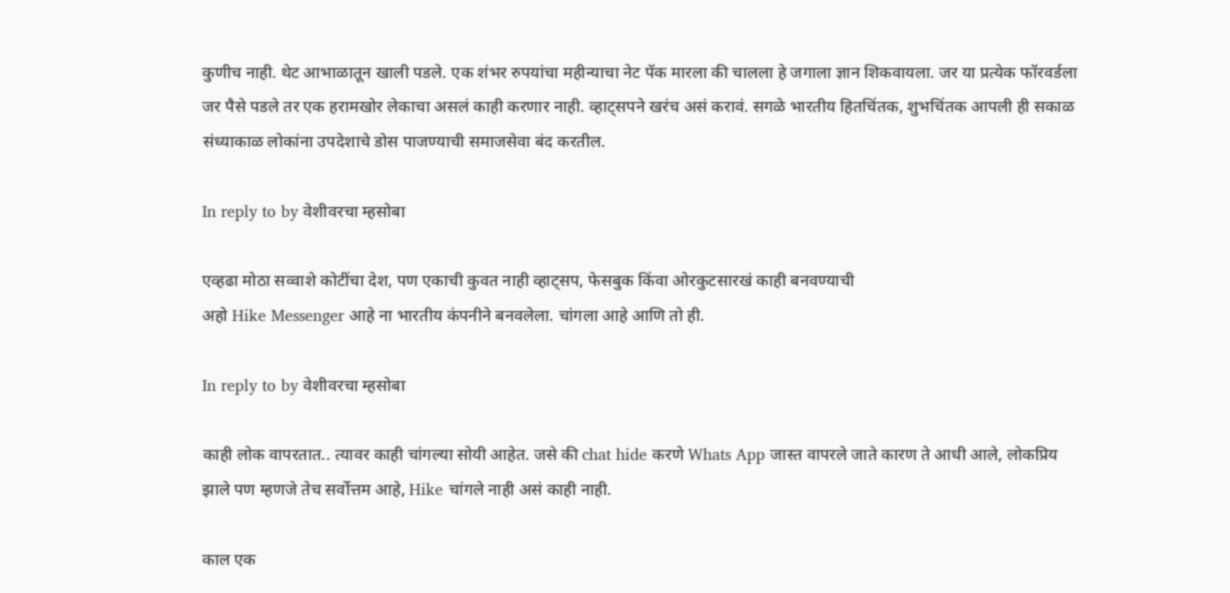कुणीच नाही. थेट आभाळातून खाली पडले. एक शंभर रुपयांचा महीन्याचा नेट पॅक मारला की चालला हे जगाला ज्ञान शिकवायला. जर या प्रत्येक फॉरवर्डला जर पैसे पडले तर एक हरामखोर लेकाचा असलं काही करणार नाही. व्हाट्सपने खरंच असं करावं. सगळे भारतीय हितचिंतक, शुभचिंतक आपली ही सकाळ संध्याकाळ लोकांना उपदेशाचे डोस पाजण्याची समाजसेवा बंद करतील.

In reply to by वेशीवरचा म्हसोबा

एव्हढा मोठा सव्वाशे कोटींचा देश, पण एकाची कुवत नाही व्हाट्सप, फेसबुक किंवा ओरकुटसारखं काही बनवण्याची
अहो Hike Messenger आहे ना भारतीय कंपनीने बनवलेला. चांगला आहे आणि तो ही.

In reply to by वेशीवरचा म्हसोबा

काही लोक वापरतात.. त्यावर काही चांगल्या सोयी आहेत. जसे की chat hide करणे Whats App जास्त वापरले जाते कारण ते आधी आले, लोकप्रिय झाले पण म्हणजे तेच सर्वोत्तम आहे, Hike चांगले नाही असं काही नाही.

काल एक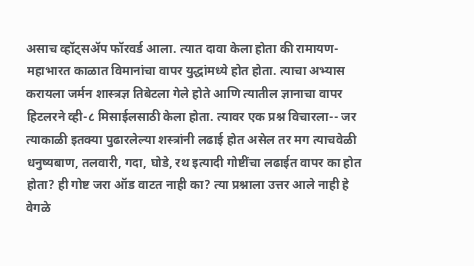असाच व्हॉट्सअ‍ॅप फॉरवर्ड आला. त्यात दावा केला होता की रामायण-महाभारत काळात विमानांचा वापर युद्धांमध्ये होत होता. त्याचा अभ्यास करायला जर्मन शास्त्रज्ञ तिबेटला गेले होते आणि त्यातील ज्ञानाचा वापर हिटलरने व्ही-८ मिसाईलसाठी केला होता. त्यावर एक प्रश्न विचारला-- जर त्याकाळी इतक्या पुढारलेल्या शस्त्रांनी लढाई होत असेल तर मग त्याचवेळी धनुष्यबाण, तलवारी, गदा, घोडे, रथ इत्यादी गोष्टींचा लढाईत वापर का होत होता? ही गोष्ट जरा ऑड वाटत नाही का? त्या प्रश्नाला उत्तर आले नाही हे वेगळे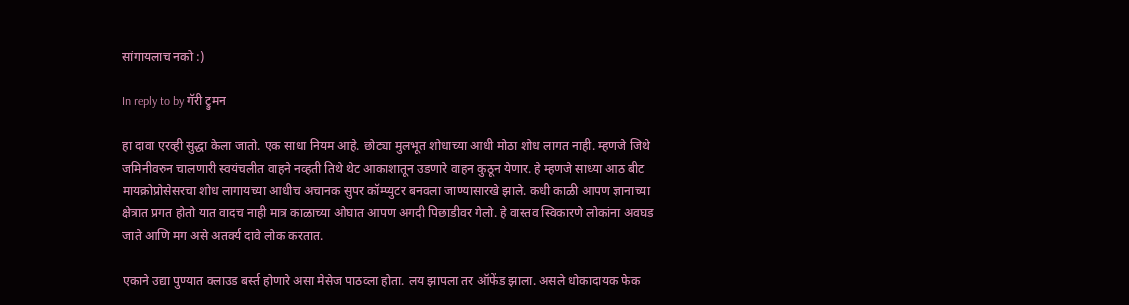सांगायलाच नको :)

In reply to by गॅरी ट्रुमन

हा दावा एरव्ही सुद्धा केला जातो. एक साधा नियम आहे. छोट्या मुलभूत शोधाच्या आधी मोठा शोध लागत नाही. म्हणजे जिथे जमिनीवरुन चालणारी स्वयंचलीत वाहने नव्हती तिथे थेट आकाशातून उडणारे वाहन कुठून येणार. हे म्हणजे साध्या आठ बीट मायक्रोप्रोसेसरचा शोध लागायच्या आधीच अचानक सुपर कॉम्प्युटर बनवला जाण्यासारखे झाले. कधी काळी आपण ज्ञानाच्या क्षेत्रात प्रगत होतो यात वादच नाही मात्र काळाच्या ओघात आपण अगदी पिछाडीवर गेलो. हे वास्तव स्विकारणे लोकांना अवघड जाते आणि मग असे अतर्क्य दावे लोक करतात.

एकाने उद्या पुण्यात क्लाउड बर्स्त होणारे असा मेसेज पाठव्ला होता. लय झापला तर ऑफेंड झाला. असले धोकादायक फेक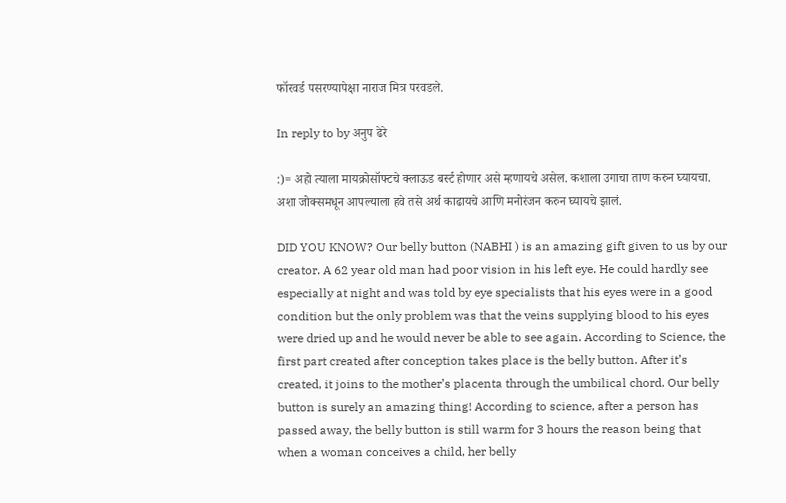फॉरवर्ड पसरण्यापेक्षा नाराज मित्र परवडले.

In reply to by अनुप ढेरे

:)= अहो त्याला मायक्रोसॉफ्टचे क्लाऊड बर्स्ट होणार असे म्हणायचे असेल. कशाला उगाचा ताण करुन घ्यायचा. अशा जोक्समधून आपल्याला हवे तसे अर्थ काढायचे आणि मनोरंजन करुन घ्यायचे झालं.

DID YOU KNOW? Our belly button (NABHI ) is an amazing gift given to us by our creator. A 62 year old man had poor vision in his left eye. He could hardly see especially at night and was told by eye specialists that his eyes were in a good condition but the only problem was that the veins supplying blood to his eyes were dried up and he would never be able to see again. According to Science, the first part created after conception takes place is the belly button. After it’s created, it joins to the mother’s placenta through the umbilical chord. Our belly button is surely an amazing thing! According to science, after a person has passed away, the belly button is still warm for 3 hours the reason being that when a woman conceives a child, her belly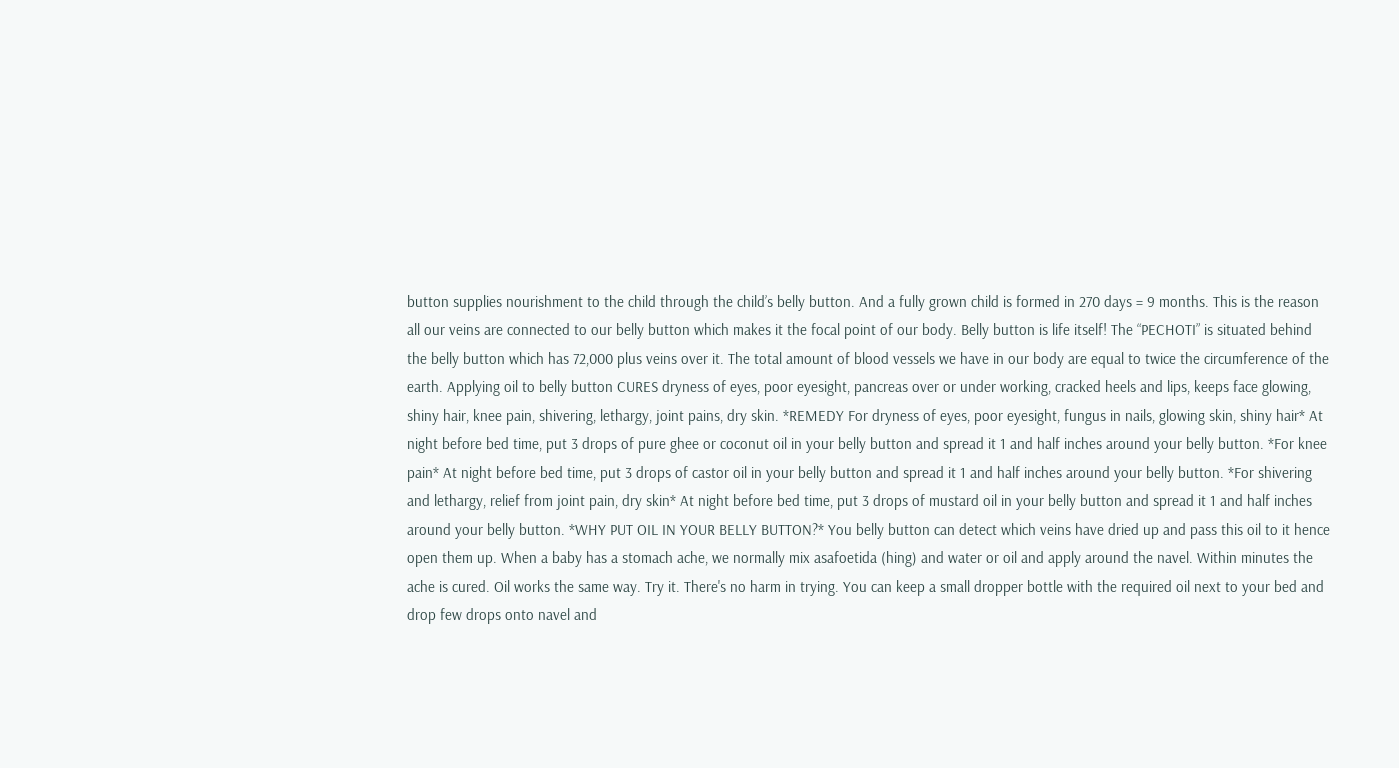button supplies nourishment to the child through the child’s belly button. And a fully grown child is formed in 270 days = 9 months. This is the reason all our veins are connected to our belly button which makes it the focal point of our body. Belly button is life itself! The “PECHOTI” is situated behind the belly button which has 72,000 plus veins over it. The total amount of blood vessels we have in our body are equal to twice the circumference of the earth. Applying oil to belly button CURES dryness of eyes, poor eyesight, pancreas over or under working, cracked heels and lips, keeps face glowing, shiny hair, knee pain, shivering, lethargy, joint pains, dry skin. *REMEDY For dryness of eyes, poor eyesight, fungus in nails, glowing skin, shiny hair* At night before bed time, put 3 drops of pure ghee or coconut oil in your belly button and spread it 1 and half inches around your belly button. *For knee pain* At night before bed time, put 3 drops of castor oil in your belly button and spread it 1 and half inches around your belly button. *For shivering and lethargy, relief from joint pain, dry skin* At night before bed time, put 3 drops of mustard oil in your belly button and spread it 1 and half inches around your belly button. *WHY PUT OIL IN YOUR BELLY BUTTON?* You belly button can detect which veins have dried up and pass this oil to it hence open them up. When a baby has a stomach ache, we normally mix asafoetida (hing) and water or oil and apply around the navel. Within minutes the ache is cured. Oil works the same way. Try it. There's no harm in trying. You can keep a small dropper bottle with the required oil next to your bed and drop few drops onto navel and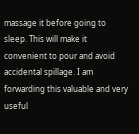massage it before going to sleep. This will make it convenient to pour and avoid accidental spillage. I am forwarding this valuable and very useful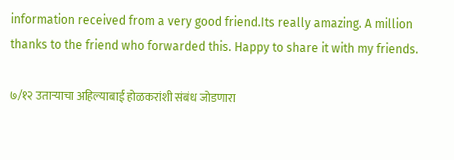information received from a very good friend.Its really amazing. A million thanks to the friend who forwarded this. Happy to share it with my friends.

७/१२ उतार्‍याचा अहिल्याबाई होळकरांशी संबंध जोडणारा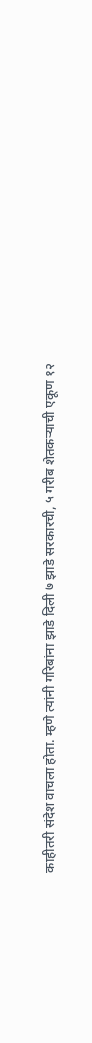काहीतरी संदेश वाचला होता. म्हणे त्यांनी गरिबांना झाडे दिली ७ झाडे सरकारची, ५ गरीब शेतकर्‍याची एकूण १२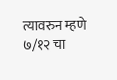त्यावरुन म्हणे ७/१२ चा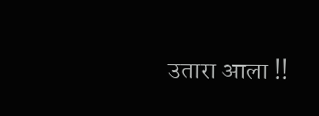उतारा आला !!